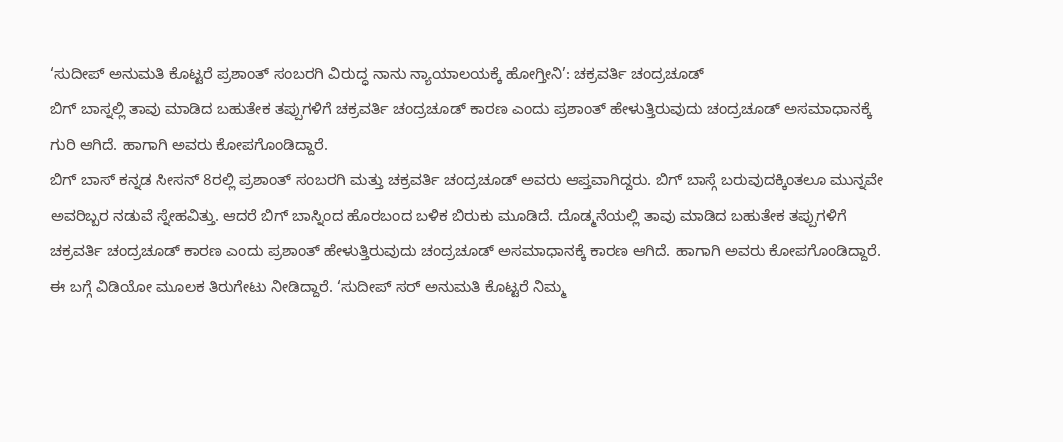‘ಸುದೀಪ್ ಅನುಮತಿ ಕೊಟ್ಟರೆ ಪ್ರಶಾಂತ್ ಸಂಬರಗಿ ವಿರುದ್ಧ ನಾನು ನ್ಯಾಯಾಲಯಕ್ಕೆ ಹೋಗ್ತೀನಿ’: ಚಕ್ರವರ್ತಿ ಚಂದ್ರಚೂಡ್
ಬಿಗ್ ಬಾಸ್ನಲ್ಲಿ ತಾವು ಮಾಡಿದ ಬಹುತೇಕ ತಪ್ಪುಗಳಿಗೆ ಚಕ್ರವರ್ತಿ ಚಂದ್ರಚೂಡ್ ಕಾರಣ ಎಂದು ಪ್ರಶಾಂತ್ ಹೇಳುತ್ತಿರುವುದು ಚಂದ್ರಚೂಡ್ ಅಸಮಾಧಾನಕ್ಕೆ ಗುರಿ ಆಗಿದೆ. ಹಾಗಾಗಿ ಅವರು ಕೋಪಗೊಂಡಿದ್ದಾರೆ.
ಬಿಗ್ ಬಾಸ್ ಕನ್ನಡ ಸೀಸನ್ 8ರಲ್ಲಿ ಪ್ರಶಾಂತ್ ಸಂಬರಗಿ ಮತ್ತು ಚಕ್ರವರ್ತಿ ಚಂದ್ರಚೂಡ್ ಅವರು ಆಪ್ತವಾಗಿದ್ದರು. ಬಿಗ್ ಬಾಸ್ಗೆ ಬರುವುದಕ್ಕಿಂತಲೂ ಮುನ್ನವೇ ಅವರಿಬ್ಬರ ನಡುವೆ ಸ್ನೇಹವಿತ್ತು. ಆದರೆ ಬಿಗ್ ಬಾಸ್ನಿಂದ ಹೊರಬಂದ ಬಳಿಕ ಬಿರುಕು ಮೂಡಿದೆ. ದೊಡ್ಮನೆಯಲ್ಲಿ ತಾವು ಮಾಡಿದ ಬಹುತೇಕ ತಪ್ಪುಗಳಿಗೆ ಚಕ್ರವರ್ತಿ ಚಂದ್ರಚೂಡ್ ಕಾರಣ ಎಂದು ಪ್ರಶಾಂತ್ ಹೇಳುತ್ತಿರುವುದು ಚಂದ್ರಚೂಡ್ ಅಸಮಾಧಾನಕ್ಕೆ ಕಾರಣ ಆಗಿದೆ. ಹಾಗಾಗಿ ಅವರು ಕೋಪಗೊಂಡಿದ್ದಾರೆ. ಈ ಬಗ್ಗೆ ವಿಡಿಯೋ ಮೂಲಕ ತಿರುಗೇಟು ನೀಡಿದ್ದಾರೆ. ‘ಸುದೀಪ್ ಸರ್ ಅನುಮತಿ ಕೊಟ್ಟರೆ ನಿಮ್ಮ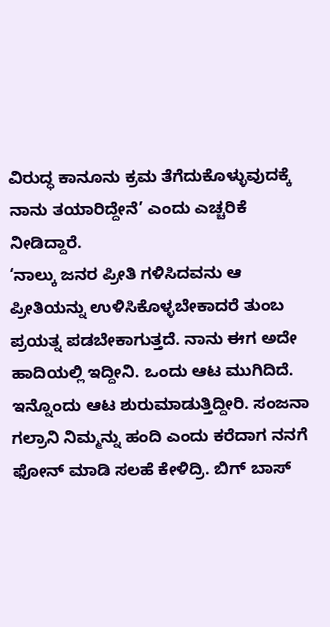ವಿರುದ್ಧ ಕಾನೂನು ಕ್ರಮ ತೆಗೆದುಕೊಳ್ಳುವುದಕ್ಕೆ ನಾನು ತಯಾರಿದ್ದೇನೆ’ ಎಂದು ಎಚ್ಚರಿಕೆ ನೀಡಿದ್ದಾರೆ.
‘ನಾಲ್ಕು ಜನರ ಪ್ರೀತಿ ಗಳಿಸಿದವನು ಆ ಪ್ರೀತಿಯನ್ನು ಉಳಿಸಿಕೊಳ್ಳಬೇಕಾದರೆ ತುಂಬ ಪ್ರಯತ್ನ ಪಡಬೇಕಾಗುತ್ತದೆ. ನಾನು ಈಗ ಅದೇ ಹಾದಿಯಲ್ಲಿ ಇದ್ದೀನಿ. ಒಂದು ಆಟ ಮುಗಿದಿದೆ. ಇನ್ನೊಂದು ಆಟ ಶುರುಮಾಡುತ್ತಿದ್ದೀರಿ. ಸಂಜನಾ ಗಲ್ರಾನಿ ನಿಮ್ಮನ್ನು ಹಂದಿ ಎಂದು ಕರೆದಾಗ ನನಗೆ ಫೋನ್ ಮಾಡಿ ಸಲಹೆ ಕೇಳಿದ್ರಿ. ಬಿಗ್ ಬಾಸ್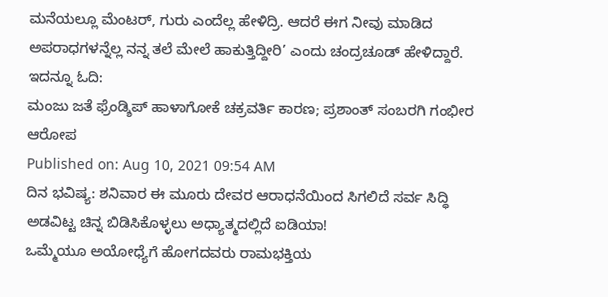ಮನೆಯಲ್ಲೂ ಮೆಂಟರ್, ಗುರು ಎಂದೆಲ್ಲ ಹೇಳಿದ್ರಿ. ಆದರೆ ಈಗ ನೀವು ಮಾಡಿದ ಅಪರಾಧಗಳನ್ನೆಲ್ಲ ನನ್ನ ತಲೆ ಮೇಲೆ ಹಾಕುತ್ತಿದ್ದೀರಿ’ ಎಂದು ಚಂದ್ರಚೂಡ್ ಹೇಳಿದ್ದಾರೆ.
ಇದನ್ನೂ ಓದಿ:
ಮಂಜು ಜತೆ ಫ್ರೆಂಡ್ಶಿಪ್ ಹಾಳಾಗೋಕೆ ಚಕ್ರವರ್ತಿ ಕಾರಣ; ಪ್ರಶಾಂತ್ ಸಂಬರಗಿ ಗಂಭೀರ ಆರೋಪ
Published on: Aug 10, 2021 09:54 AM
ದಿನ ಭವಿಷ್ಯ: ಶನಿವಾರ ಈ ಮೂರು ದೇವರ ಆರಾಧನೆಯಿಂದ ಸಿಗಲಿದೆ ಸರ್ವ ಸಿದ್ಧಿ
ಅಡವಿಟ್ಟ ಚಿನ್ನ ಬಿಡಿಸಿಕೊಳ್ಳಲು ಅಧ್ಯಾತ್ಮದಲ್ಲಿದೆ ಐಡಿಯಾ!
ಒಮ್ಮೆಯೂ ಅಯೋಧ್ಯೆಗೆ ಹೋಗದವರು ರಾಮಭಕ್ತಿಯ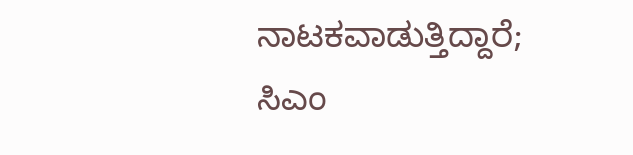ನಾಟಕವಾಡುತ್ತಿದ್ದಾರೆ; ಸಿಎಂ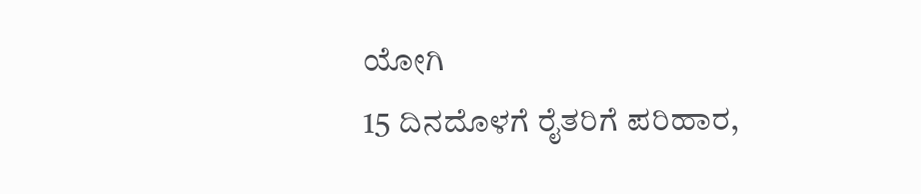ಯೋಗಿ
15 ದಿನದೊಳಗೆ ರೈತರಿಗೆ ಪರಿಹಾರ,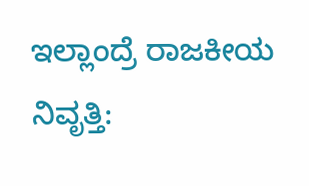ಇಲ್ಲಾಂದ್ರೆ ರಾಜಕೀಯ ನಿವೃತ್ತಿ: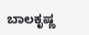ಬಾಲಕೃಷ್ಣ